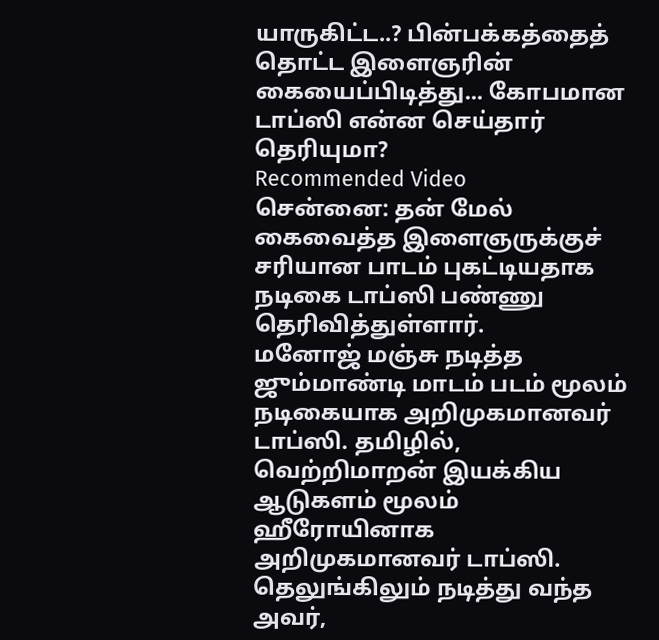யாருகிட்ட..? பின்பக்கத்தைத் தொட்ட இளைஞரின் கையைப்பிடித்து... கோபமான டாப்ஸி என்ன செய்தார் தெரியுமா?
Recommended Video
சென்னை: தன் மேல் கைவைத்த இளைஞருக்குச் சரியான பாடம் புகட்டியதாக நடிகை டாப்ஸி பண்ணு தெரிவித்துள்ளார்.
மனோஜ் மஞ்சு நடித்த ஜும்மாண்டி மாடம் படம் மூலம் நடிகையாக அறிமுகமானவர் டாப்ஸி. தமிழில், வெற்றிமாறன் இயக்கிய ஆடுகளம் மூலம் ஹீரோயினாக அறிமுகமானவர் டாப்ஸி.
தெலுங்கிலும் நடித்து வந்த அவர்,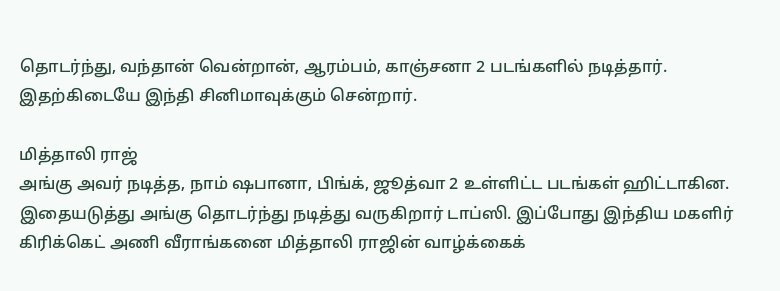தொடர்ந்து, வந்தான் வென்றான், ஆரம்பம், காஞ்சனா 2 படங்களில் நடித்தார். இதற்கிடையே இந்தி சினிமாவுக்கும் சென்றார்.

மித்தாலி ராஜ்
அங்கு அவர் நடித்த, நாம் ஷபானா, பிங்க், ஜூத்வா 2 உள்ளிட்ட படங்கள் ஹிட்டாகின. இதையடுத்து அங்கு தொடர்ந்து நடித்து வருகிறார் டாப்ஸி. இப்போது இந்திய மகளிர் கிரிக்கெட் அணி வீராங்கனை மித்தாலி ராஜின் வாழ்க்கைக்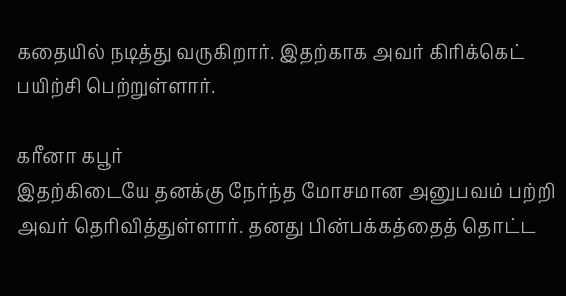கதையில் நடித்து வருகிறார். இதற்காக அவர் கிரிக்கெட் பயிற்சி பெற்றுள்ளார்.

கரீனா கபூர்
இதற்கிடையே தனக்கு நேர்ந்த மோசமான அனுபவம் பற்றி அவர் தெரிவித்துள்ளார். தனது பின்பக்கத்தைத் தொட்ட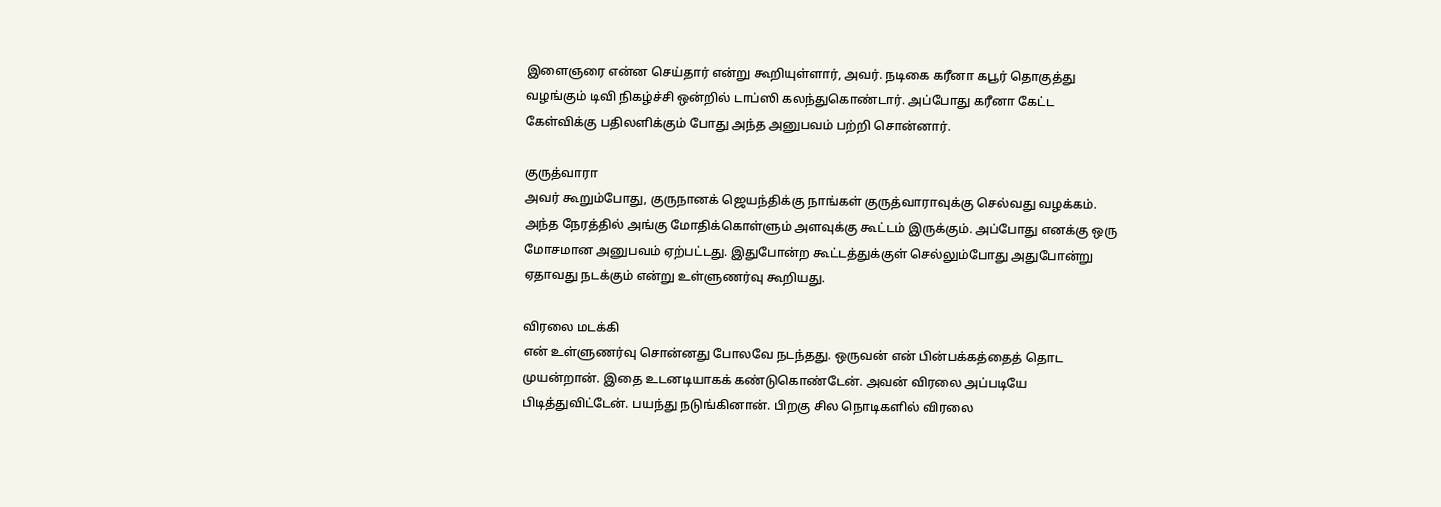இளைஞரை என்ன செய்தார் என்று கூறியுள்ளார், அவர். நடிகை கரீனா கபூர் தொகுத்து வழங்கும் டிவி நிகழ்ச்சி ஒன்றில் டாப்ஸி கலந்துகொண்டார். அப்போது கரீனா கேட்ட கேள்விக்கு பதிலளிக்கும் போது அந்த அனுபவம் பற்றி சொன்னார்.

குருத்வாரா
அவர் கூறும்போது, குருநானக் ஜெயந்திக்கு நாங்கள் குருத்வாராவுக்கு செல்வது வழக்கம். அந்த நேரத்தில் அங்கு மோதிக்கொள்ளும் அளவுக்கு கூட்டம் இருக்கும். அப்போது எனக்கு ஒரு மோசமான அனுபவம் ஏற்பட்டது. இதுபோன்ற கூட்டத்துக்குள் செல்லும்போது அதுபோன்று ஏதாவது நடக்கும் என்று உள்ளுணர்வு கூறியது.

விரலை மடக்கி
என் உள்ளுணர்வு சொன்னது போலவே நடந்தது. ஒருவன் என் பின்பக்கத்தைத் தொட முயன்றான். இதை உடனடியாகக் கண்டுகொண்டேன். அவன் விரலை அப்படியே பிடித்துவிட்டேன். பயந்து நடுங்கினான். பிறகு சில நொடிகளில் விரலை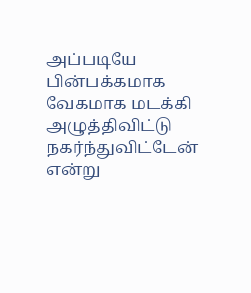அப்படியே பின்பக்கமாக வேகமாக மடக்கி அழுத்திவிட்டு நகர்ந்துவிட்டேன் என்று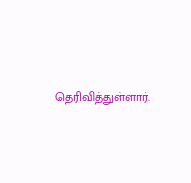தெரிவித்துள்ளார்.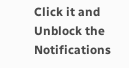Click it and Unblock the Notifications